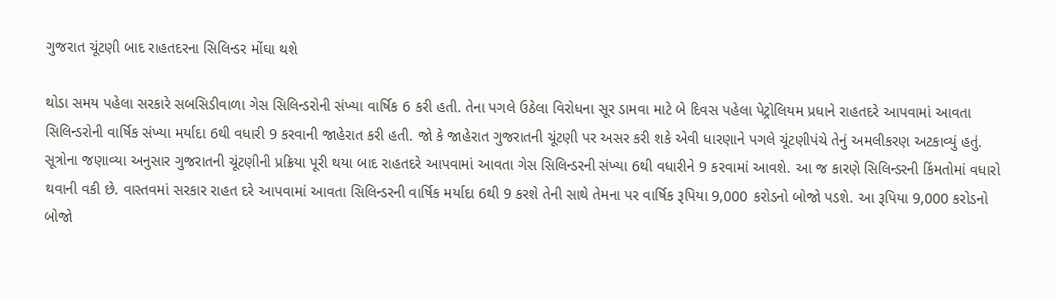ગુજરાત ચૂંટણી બાદ રાહતદરના સિલિન્ડર મોંઘા થશે

થોડા સમય પહેલા સરકારે સબસિડીવાળા ગેસ સિલિન્ડરોની સંખ્યા વાર્ષિક 6 કરી હતી. તેના પગલે ઉઠેલા વિરોધના સૂર ડામવા માટે બે દિવસ પહેલા પેટ્રોલિયમ પ્રધાને રાહતદરે આપવામાં આવતા સિલિન્ડરોની વાર્ષિક સંખ્યા મર્યાદા 6થી વધારી 9 કરવાની જાહેરાત કરી હતી. જો કે જાહેરાત ગુજરાતની ચૂંટણી પર અસર કરી શકે એવી ધારણાને પગલે ચૂંટણીપંચે તેનું અમલીકરણ અટકાવ્યું હતું.
સૂત્રોના જણાવ્યા અનુસાર ગુજરાતની ચૂંટણીની પ્રક્રિયા પૂરી થયા બાદ રાહતદરે આપવામાં આવતા ગેસ સિલિન્ડરની સંખ્યા 6થી વધારીને 9 કરવામાં આવશે. આ જ કારણે સિલિન્ડરની કિંમતોમાં વધારો થવાની વકી છે. વાસ્તવમાં સરકાર રાહત દરે આપવામાં આવતા સિલિન્ડરની વાર્ષિક મર્યાદા 6થી 9 કરશે તેની સાથે તેમના પર વાર્ષિક રૂપિયા 9,000 કરોડનો બોજો પડશે. આ રૂપિયા 9,000 કરોડનો બોજો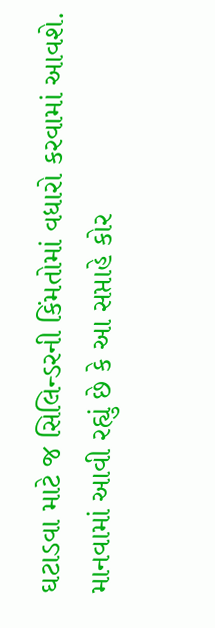ઘટાડવા માટે જ સિલિન્ડરની કિંમતોમાં વધારો કરવામાં આવશે.
માનવામાં આવી રહ્યું છે કે આ સપ્તાહે કોર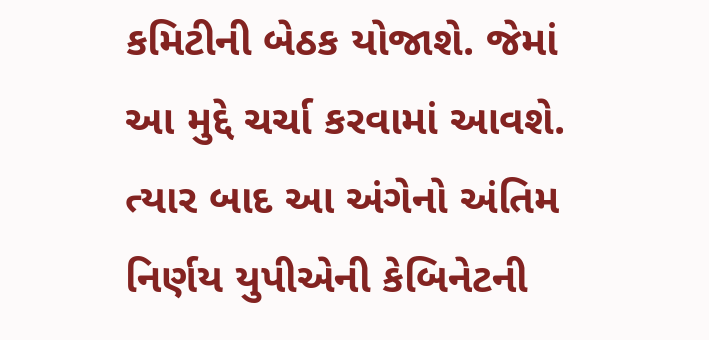કમિટીની બેઠક યોજાશે. જેમાં આ મુદ્દે ચર્ચા કરવામાં આવશે. ત્યાર બાદ આ અંગેનો અંતિમ નિર્ણય યુપીએની કેબિનેટની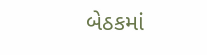બેઠકમાં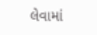લેવામાં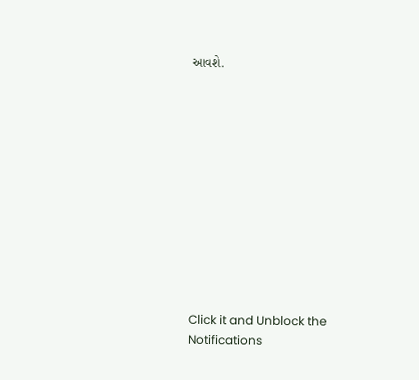આવશે.












Click it and Unblock the Notifications